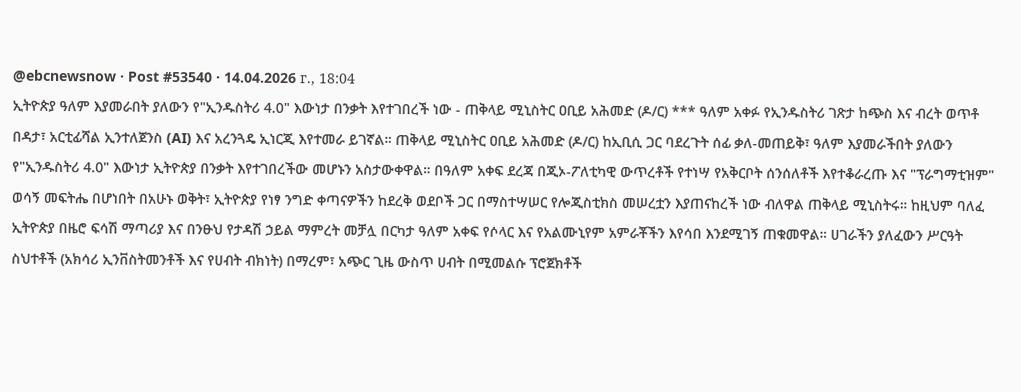@ebcnewsnow · Post #53540 · 14.04.2026 г., 18:04
ኢትዮጵያ ዓለም እያመራበት ያለውን የ"ኢንዱስትሪ 4.0" እውነታ በንቃት እየተገበረች ነው - ጠቅላይ ሚኒስትር ዐቢይ አሕመድ (ዶ/ር) *** ዓለም አቀፉ የኢንዱስትሪ ገጽታ ከጭስ እና ብረት ወጥቶ በዳታ፣ አርቲፊሻል ኢንተለጀንስ (AI) እና አረንጓዴ ኢነርጂ እየተመራ ይገኛል። ጠቅላይ ሚኒስትር ዐቢይ አሕመድ (ዶ/ር) ከኢቢሲ ጋር ባደረጉት ሰፊ ቃለ-መጠይቅ፣ ዓለም እያመራችበት ያለውን የ"ኢንዱስትሪ 4.0" እውነታ ኢትዮጵያ በንቃት እየተገበረችው መሆኑን አስታውቀዋል። በዓለም አቀፍ ደረጃ በጂኦ-ፖለቲካዊ ውጥረቶች የተነሣ የአቅርቦት ሰንሰለቶች እየተቆራረጡ እና "ፕራግማቲዝም" ወሳኝ መፍትሔ በሆነበት በአሁኑ ወቅት፣ ኢትዮጵያ የነፃ ንግድ ቀጣናዎችን ከደረቅ ወደቦች ጋር በማስተሣሠር የሎጂስቲክስ መሠረቷን እያጠናከረች ነው ብለዋል ጠቅላይ ሚኒስትሩ። ከዚህም ባለፈ ኢትዮጵያ በዜሮ ፍሳሽ ማጣሪያ እና በንፁህ የታዳሽ ኃይል ማምረት መቻሏ በርካታ ዓለም አቀፍ የሶላር እና የአልሙኒየም አምራቾችን እየሳበ እንደሚገኝ ጠቁመዋል። ሀገራችን ያለፈውን ሥርዓት ስህተቶች (አክሳሪ ኢንቨስትመንቶች እና የሀብት ብክነት) በማረም፣ አጭር ጊዜ ውስጥ ሀብት በሚመልሱ ፕሮጀክቶች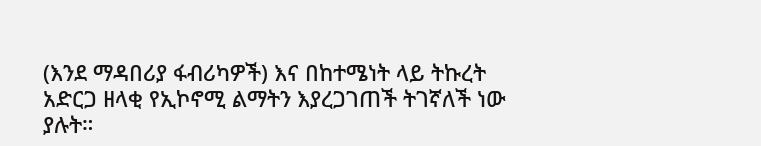(እንደ ማዳበሪያ ፋብሪካዎች) እና በከተሜነት ላይ ትኩረት አድርጋ ዘላቂ የኢኮኖሚ ልማትን እያረጋገጠች ትገኛለች ነው ያሉት።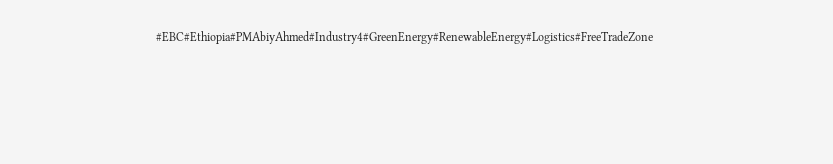#EBC#Ethiopia#PMAbiyAhmed#Industry4#GreenEnergy#RenewableEnergy#Logistics#FreeTradeZone